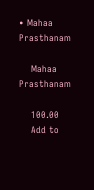• Mahaa Prasthanam

    Mahaa Prasthanam

    100.00
    Add to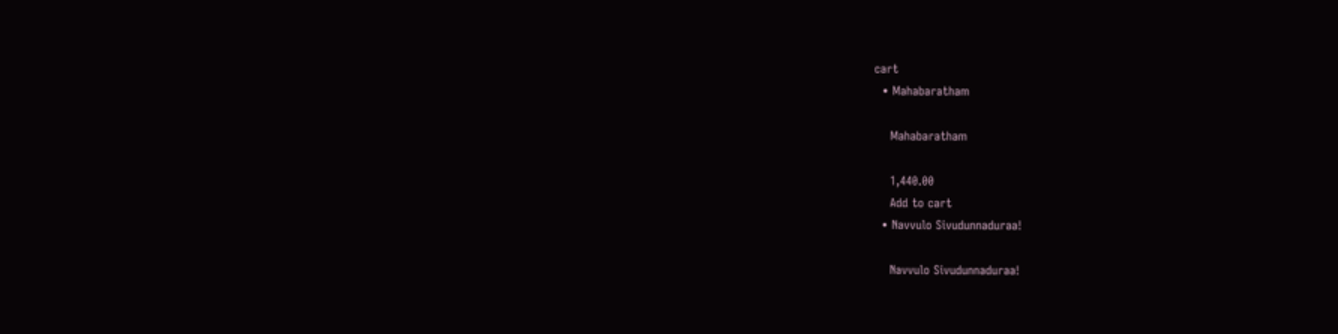cart
  • Mahabaratham

    Mahabaratham

    1,440.00
    Add to cart
  • Navvulo Sivudunnaduraa!

    Navvulo Sivudunnaduraa!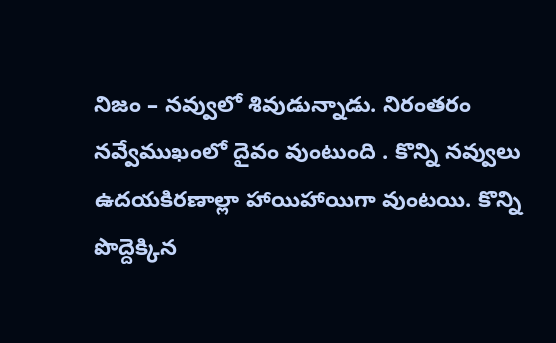నిజం – నవ్వులో శివుడున్నాడు. నిరంతరం నవ్వేముఖంలో దైవం వుంటుంది . కొన్ని నవ్వులు ఉదయకిరణాల్లా హాయిహాయిగా వుంటయి. కొన్ని పొద్దెక్కిన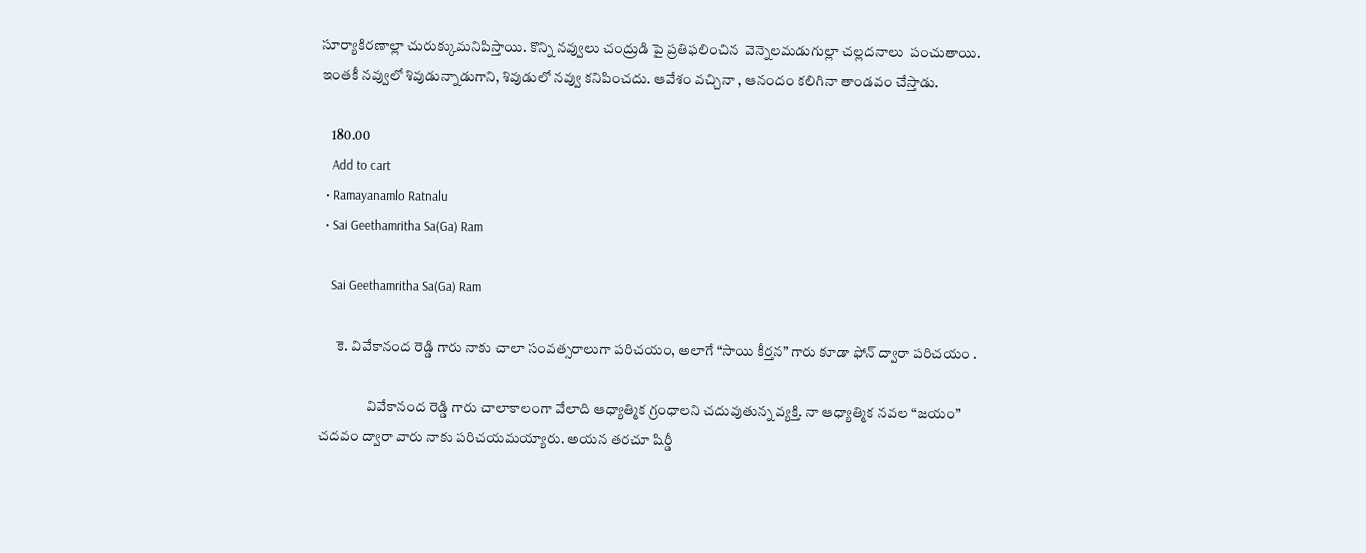సూర్యాకిరణాల్లా చురుక్కుమనిపిస్తాయి. కొన్ని నవ్వులు చంద్రుడి పై ప్రతిఫలించిన  వెన్నెలమడుగుల్లా చల్లదనాలు  పంచుతాయి. ఇంతకీ నవ్వులో శివుడున్నాడుగాని, శివుడులో నవ్వు కనిపించదు. ఆవేశం వచ్చినా , ఆనందం కలిగినా తాండవం చేస్తాడు.

    180.00
    Add to cart
  • Ramayanamlo Ratnalu
  • Sai Geethamritha Sa(Ga) Ram

    Sai Geethamritha Sa(Ga) Ram

      కె. వివేకానంద రెడ్డి గారు నాకు చాలా సంవత్సరాలుగా పరిచయం, అలాగే “సాయి కీర్తన” గారు కూడా ఫోన్ ద్వారా పరిచయం .

                 వివేకానంద రెడ్డి గారు చాలాకాలంగా వేలాది ఆధ్యాత్మిక గ్రంధాలని చదువుతున్న వ్యక్తి. నా ఆధ్యాత్మిక నవల “జయం” చదవం ద్వారా వారు నాకు పరిచయమయ్యారు. అయన తరచూ షిర్డీ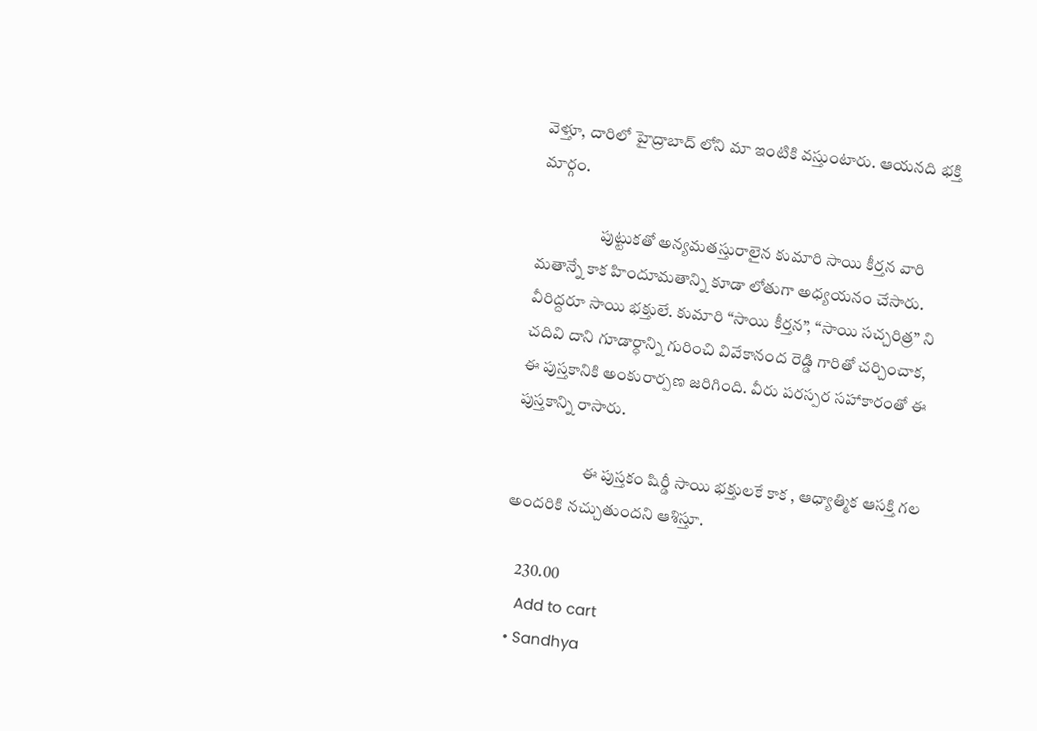వెళ్తూ, దారిలో హైద్రాబాద్ లోని మా ఇంటికి వస్తుంటారు. ఆయనది భక్తి మార్గం.

                   పుట్టుకతో అన్యమతస్తురాలైన కుమారి సాయి కీర్తన వారి మతాన్నే కాక హిందూమతాన్ని కూడా లోతుగా అధ్యయనం చేసారు. వీరిద్దరూ సాయి భక్తులే. కుమారి “సాయి కీర్తన”, “సాయి సచ్చరిత్ర” ని చదివి దాని గూడార్ధాన్ని గురించి వివేకానంద రెడ్డి గారితో చర్చించాక, ఈ పుస్తకానికి అంకురార్పణ జరిగింది. వీరు పరస్పర సహాకారంతో ఈ పుస్తకాన్ని రాసారు.

                     ఈ పుస్తకం షిర్డీ సాయి భక్తులకే కాక , ఆధ్యాత్మిక ఆసక్తి గల అందరికి నచ్చుతుందని ఆశిస్తూ.

    230.00
    Add to cart
  • Sandhya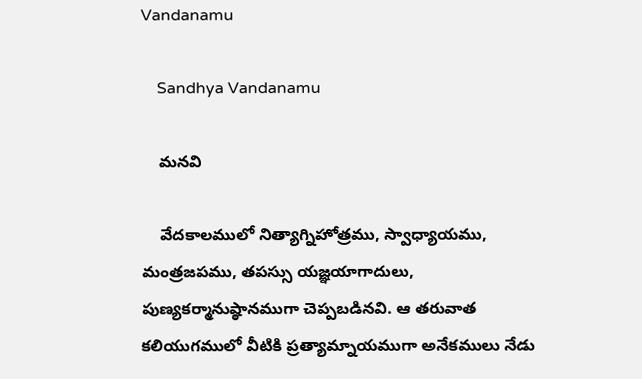Vandanamu

    Sandhya Vandanamu

    మనవి

    వేదకాలములో నిత్యాగ్నిహోత్రము, స్వాధ్యాయము, మంత్రజపము, తపస్సు యజ్ఞయాగాదులు, పుణ్యకర్మానుష్ఠానముగా చెప్పబడినవి. ఆ తరువాత కలియుగములో వీటికి ప్రత్యామ్నాయముగా అనేకములు నేడు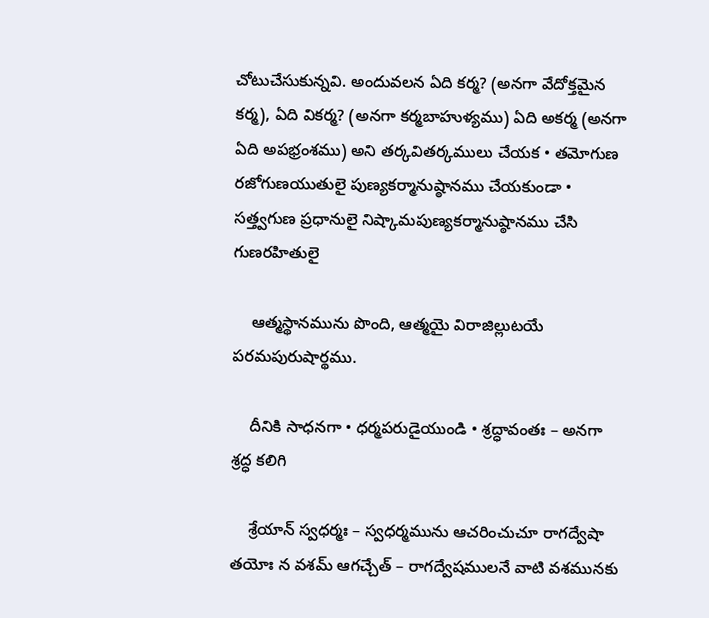చోటుచేసుకున్నవి. అందువలన ఏది కర్మ? (అనగా వేదోక్తమైన కర్మ), ఏది వికర్మ? (అనగా కర్మబాహుళ్యము) ఏది అకర్మ (అనగా ఏది అపభ్రంశము) అని తర్కవితర్కములు చేయక • తమోగుణ రజోగుణయుతులై పుణ్యకర్మానుష్ఠానము చేయకుండా • సత్త్వగుణ ప్రధానులై నిష్కామపుణ్యకర్మానుష్ఠానము చేసి గుణరహితులై

    ఆత్మస్థానమును పొంది, ఆత్మయై విరాజిల్లుటయే పరమపురుషార్థము.

    దీనికి సాధనగా • ధర్మపరుడైయుండి • శ్రద్ధావంతః – అనగా శ్రద్ధ కలిగి

    శ్రేయాన్ స్వధర్మః – స్వధర్మమును ఆచరించుచూ రాగద్వేషా తయోః న వశమ్ ఆగచ్చేత్ – రాగద్వేషములనే వాటి వశమునకు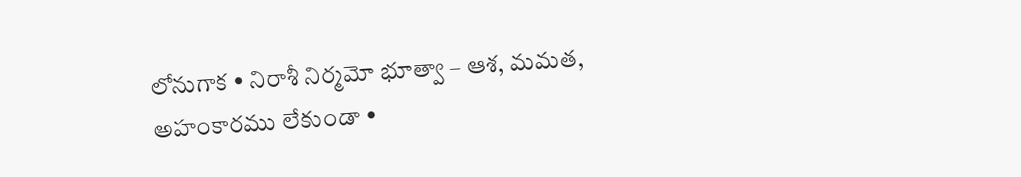లోనుగాక • నిరాశీ నిర్మమో భూత్వా – ఆశ, మమత, అహంకారము లేకుండా •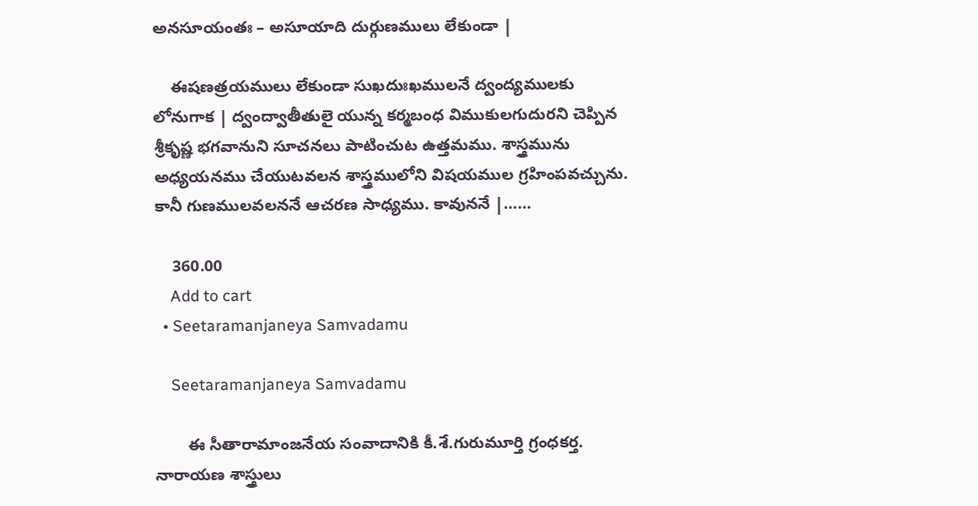అనసూయంతః – అసూయాది దుర్గుణములు లేకుండా |

    ఈషణత్రయములు లేకుండా సుఖదుఃఖములనే ద్వంద్యములకు లోనుగాక | ద్వంద్వాతీతులై యున్న కర్మబంధ విముకులగుదురని చెప్పిన శ్రీకృష్ణ భగవానుని సూచనలు పాటించుట ఉత్తమము. శాస్త్రమును అధ్యయనము చేయుటవలన శాస్త్రములోని విషయముల గ్రహింపవచ్చును. కానీ గుణములవలననే ఆచరణ సాధ్యము. కావుననే |……

    360.00
    Add to cart
  • Seetaramanjaneya Samvadamu

    Seetaramanjaneya Samvadamu

       ఈ సీతారామాంజనేయ సంవాదానికి కీ.శే.గురుమూర్తి గ్రంధకర్త. నారాయణ శాస్త్రులు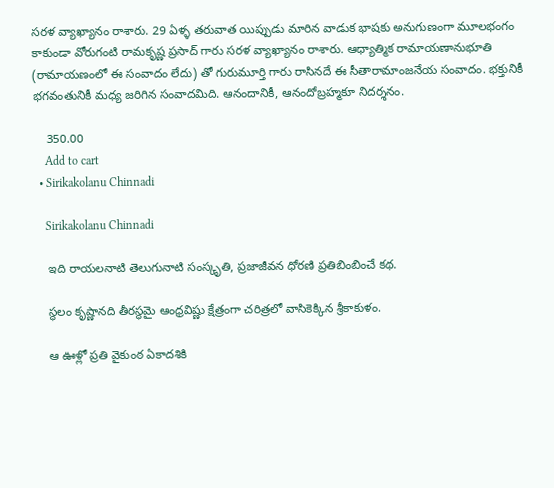సరళ వ్యాఖ్యానం రాశారు. 29 ఏళ్ళ తరువాత యిప్పుడు మారిన వాడుక భాషకు అనుగుణంగా మూలభంగం కాకుండా వోరుగంటి రామకృష్ణ ప్రసాద్ గారు సరళ వ్యాఖ్యానం రాశారు. ఆధ్యాత్మిక రామాయణానుభూతి (రామాయణంలో ఈ సంవాదం లేదు) తో గురుమూర్తి గారు రాసినదే ఈ సీతారామాంజనేయ సంవాదం. భక్తునికీ భగవంతునికీ మధ్య జరిగిన సంవాదమిది. ఆనందానికీ, ఆనందోబ్రహ్మకూ నిదర్శనం.

    350.00
    Add to cart
  • Sirikakolanu Chinnadi

    Sirikakolanu Chinnadi

    ఇది రాయలనాటి తెలుగునాటి సంస్కృతి, ప్రజాజీవన ధోరణి ప్రతిబింబించే కథ.

    స్థలం కృష్ణానది తీరస్థమై ఆంధ్రవిష్ణు క్షేత్రంగా చరిత్రలో వాసికెక్కిన శ్రీకాకుళం.

    ఆ ఊళ్లో ప్రతి వైకుంఠ ఏకాదశికి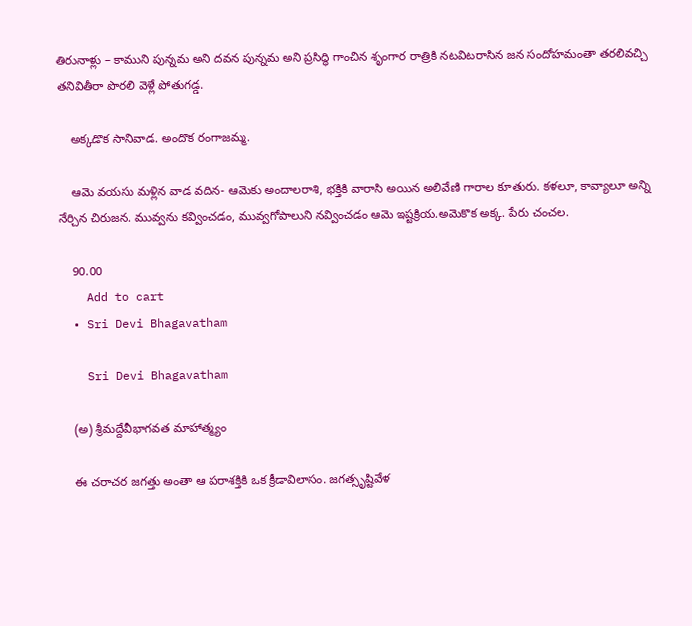తిరునాళ్లు – కాముని పున్నమ అని దవన పున్నమ అని ప్రసిద్ధి గాంచిన శృంగార రాత్రికి నటవిటరాసిన జన సందోహమంతా తరలివచ్చి తనివితీరా పొరలి వెళ్లే పోతుగడ్డ.

    అక్కడొక సానివాడ. అందొక రంగాజమ్మ.

    ఆమె వయసు మళ్లిన వాడ వదిన- ఆమెకు అందాలరాశి, భక్తికి వారాసి అయిన అలివేణి గారాల కూతురు. కళలూ, కావ్యాలూ అన్ని నేర్చిన చిరుజన. మువ్వను కవ్వించడం, మువ్వగోపాలుని నవ్వించడం ఆమె ఇష్టక్రియ.అమెకొక అక్క. పేరు చంచల.

    90.00
    Add to cart
  • Sri Devi Bhagavatham

    Sri Devi Bhagavatham

    (అ) శ్రీమద్దేవీభాగవత మాహాత్మ్యం

    ఈ చరాచర జగత్తు అంతా ఆ పరాశక్తికి ఒక క్రీడావిలాసం. జగత్సృష్టివేళ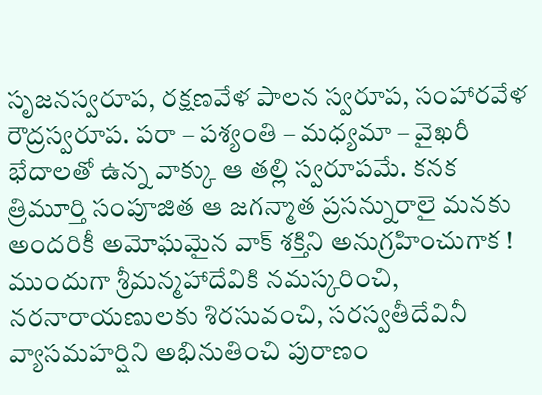సృజనస్వరూప, రక్షణవేళ పాలన స్వరూప, సంహారవేళ రౌద్రస్వరూప. పరా – పశ్యంతి – మధ్యమా – వైఖరీ భేదాలతో ఉన్న వాక్కు ఆ తల్లి స్వరూపమే. కనక త్రిమూర్తి సంపూజిత ఆ జగన్మాత ప్రసన్నురాలై మనకు అందరికీ అమోఘమైన వాక్ శక్తిని అనుగ్రహించుగాక ! ముందుగా శ్రీమన్మహాదేవికి నమస్కరించి, నరనారాయణులకు శిరసువంచి, సరస్వతీదేవినీ వ్యాసమహర్షిని అభినుతించి పురాణం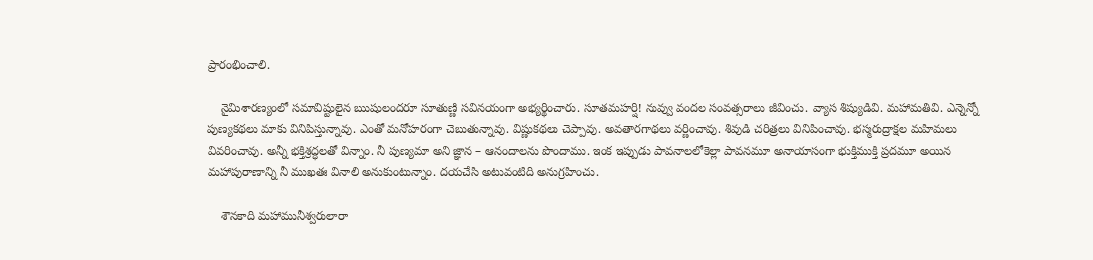ప్రారంభించాలి.

    నైమిశారణ్యంలో సమావిష్టులైన ఋషులందరూ సూతుణ్ణి సవినయంగా అభ్యర్థించారు. సూతమహర్షి! నువ్వు వందల సంవత్సరాలు జీవించు. వ్యాస శిష్యుడివి. మహామతివి. ఎన్నెన్నో పుణ్యకథలు మాకు వినిపిస్తున్నావు. ఎంతో మనోహరంగా చెబుతున్నావు. విష్ణుకథలు చెప్పావు. అవతారగాథలు వర్ణించావు. శివుడి చరిత్రలు వినిపించావు. భస్మరుద్రాక్షల మహిమలు వివరించావు. అన్నీ భక్తిశ్రద్ధలతో విన్నాం. నీ పుణ్యమా అని జ్ఞాన – ఆనందాలను పొందాము. ఇంక ఇప్పుడు పావనాలలోకెల్లా పావనమూ అనాయాసంగా భుక్తిముక్తి ప్రదమూ అయిన మహాపురాణాన్ని నీ ముఖతః వినాలి అనుకుంటున్నాం. దయచేసి అటువంటిది అనుగ్రహించు.

    శౌనకాది మహామునీశ్వరులారా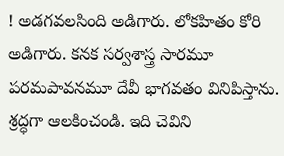! అడగవలసింది అడిగారు. లోకహితం కోరి అడిగారు. కనక సర్వశాస్త్ర సారమూ పరమపావనమూ దేవీ భాగవతం వినిపిస్తాను. శ్రద్ధగా ఆలకించండి. ఇది చెవిని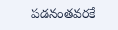పడనంతవరకే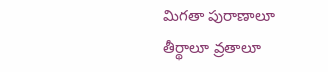మిగతా పురాణాలూ తీర్థాలూ వ్రతాలూ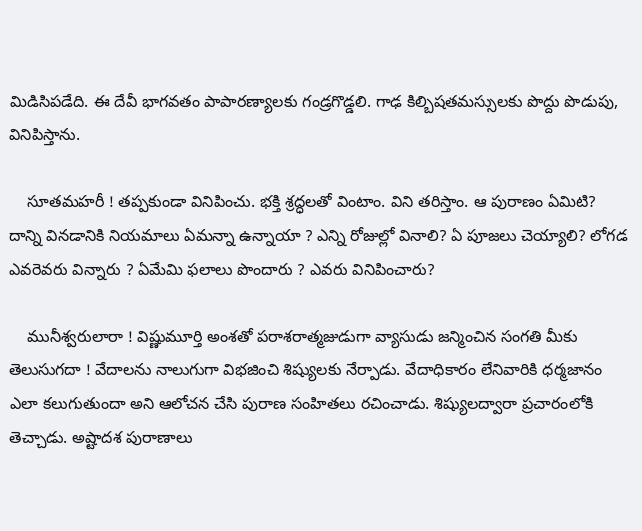మిడిసిపడేది. ఈ దేవీ భాగవతం పాపారణ్యాలకు గండ్రగొడ్డలి. గాఢ కిల్బిషతమస్సులకు పొద్దు పొడుపు, వినిపిస్తాను.

    సూతమహరీ ! తప్పకుండా వినిపించు. భక్తి శ్రద్ధలతో వింటాం. విని తరిస్తాం. ఆ పురాణం ఏమిటి? దాన్ని వినడానికి నియమాలు ఏమన్నా ఉన్నాయా ? ఎన్ని రోజుల్లో వినాలి? ఏ పూజలు చెయ్యాలి? లోగడ ఎవరెవరు విన్నారు ? ఏమేమి ఫలాలు పొందారు ? ఎవరు వినిపించారు?

    మునీశ్వరులారా ! విష్ణుమూర్తి అంశతో పరాశరాత్మజుడుగా వ్యాసుడు జన్మించిన సంగతి మీకు తెలుసుగదా ! వేదాలను నాలుగుగా విభజించి శిష్యులకు నేర్పాడు. వేదాధికారం లేనివారికి ధర్మజానం ఎలా కలుగుతుందా అని ఆలోచన చేసి పురాణ సంహితలు రచించాడు. శిష్యులద్వారా ప్రచారంలోకి తెచ్చాడు. అష్టాదశ పురాణాలు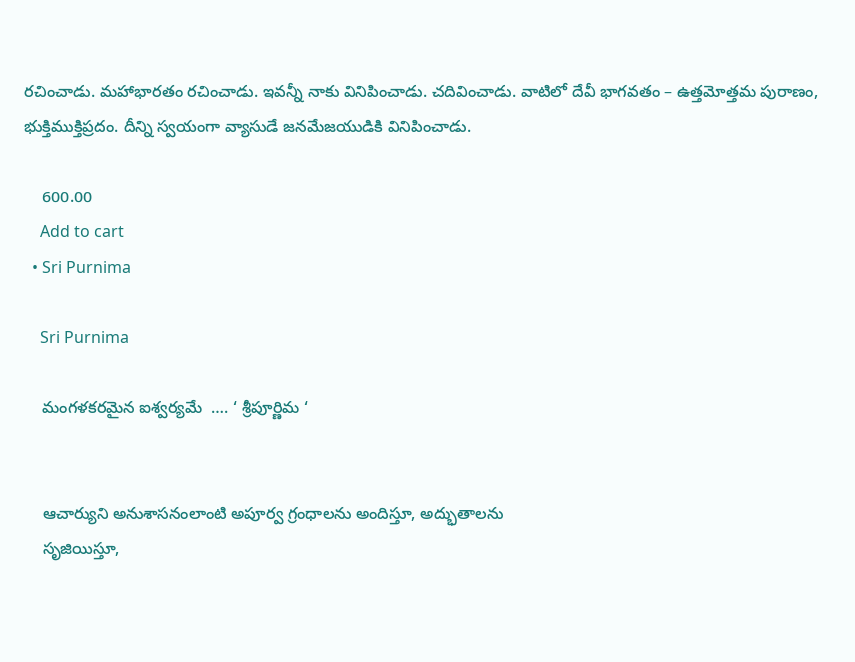రచించాడు. మహాభారతం రచించాడు. ఇవన్నీ నాకు వినిపించాడు. చదివించాడు. వాటిలో దేవీ భాగవతం – ఉత్తమోత్తమ పురాణం, భుక్తిముక్తిప్రదం. దీన్ని స్వయంగా వ్యాసుడే జనమేజయుడికి వినిపించాడు.

    600.00
    Add to cart
  • Sri Purnima

    Sri Purnima

    మంగళకరమైన ఐశ్వర్యమే  …. ‘ శ్రీపూర్ణిమ ‘


    ఆచార్యుని అనుశాసనంలాంటి అపూర్వ గ్రంధాలను అందిస్తూ, అద్భుతాలను
    సృజియిస్తూ,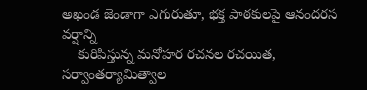అఖండ జెండాగా ఎగురుతూ, భక్త పాఠకులపై ఆనందరస వర్షాన్ని
    కురిపిస్తున్న మనోహర రచనల రచయిత, సర్వాంతర్యామిత్వాల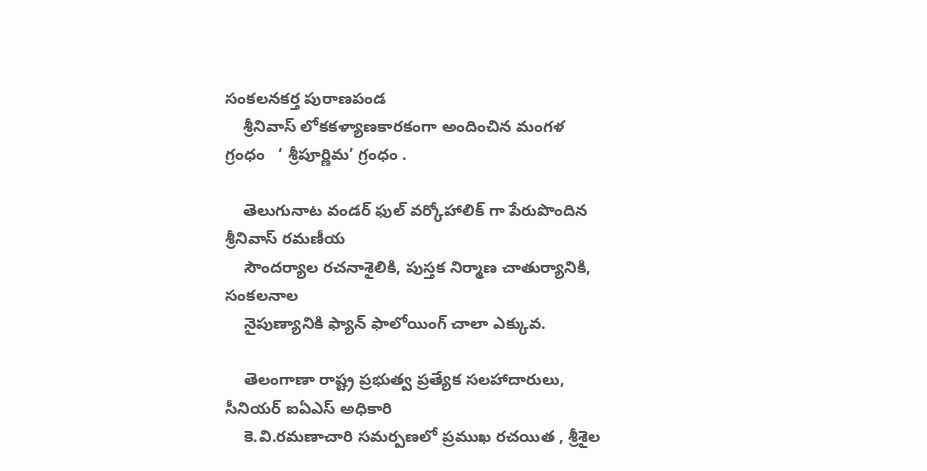సంకలనకర్త పురాణపండ
    శ్రీనివాస్ లోకకళ్యాణకారకంగా అందించిన మంగళ గ్రంధం   ‘ శ్రీపూర్ణిమ’ గ్రంధం .

    తెలుగునాట వండర్ ఫుల్ వర్కోహాలిక్ గా పేరుపొందిన శ్రీనివాస్ రమణీయ
    సౌందర్యాల రచనాశైలికి, పుస్తక నిర్మాణ చాతుర్యానికి, సంకలనాల
    నైపుణ్యానికి ఫ్యాన్ ఫాలోయింగ్ చాలా ఎక్కువ.

    తెలంగాణా రాష్ట్ర ప్రభుత్వ ప్రత్యేక సలహాదారులు, సీనియర్ ఐఏఎస్ అధికారి
    కె.వి.రమణాచారి సమర్పణలో ప్రముఖ రచయిత , శ్రీశైల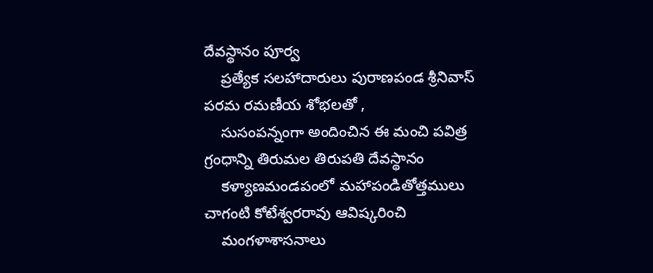దేవస్థానం పూర్వ
    ప్రత్యేక సలహాదారులు పురాణపండ శ్రీనివాస్  పరమ రమణీయ శోభలతో ,
    సుసంపన్నంగా అందించిన ఈ మంచి పవిత్ర గ్రంధాన్ని తిరుమల తిరుపతి దేవస్థానం
    కళ్యాణమండపంలో మహాపండితోత్తములు చాగంటి కోటేశ్వరరావు ఆవిష్కరించి
    మంగళాశాసనాలు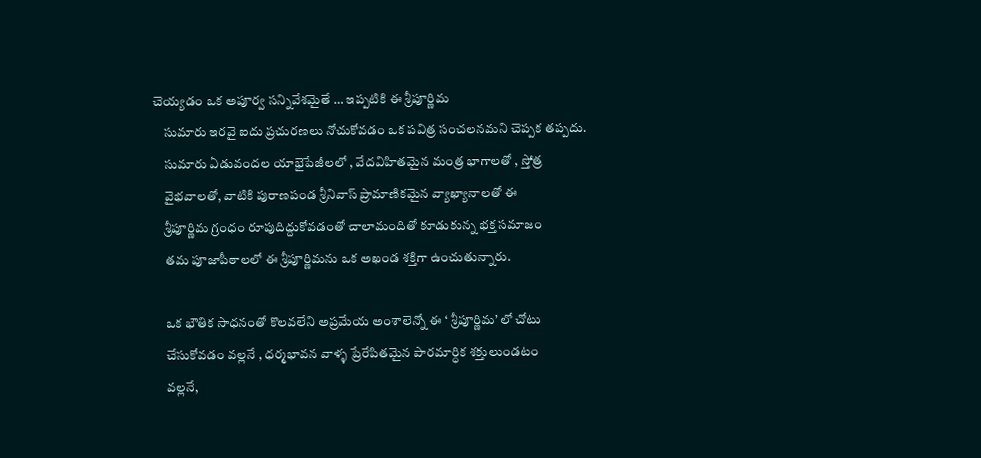చెయ్యడం ఒక అపూర్వ సన్నివేశమైతే … ఇప్పటికి ఈ శ్రీపూర్ణిమ
    సుమారు ఇరవై ఐదు ప్రచురణలు నోచుకోవడం ఒక పవిత్ర సంచలనమని చెప్పక తప్పదు.
    సుమారు ఏడువందల యాభైపేజీలలో , వేదవిహితమైన మంత్ర భాగాలతో , స్తోత్ర
    వైభవాలతో, వాటికి పురాణపండ శ్రీనివాస్ ప్రామాణికమైన వ్యాఖ్యానాలతో ఈ
    శ్రీపూర్ణిమ గ్రంధం రూపుదిద్దుకోవడంతో చాలామందితో కూడుకున్న భక్త సమాజం
    తమ పూజాపీఠాలలో ఈ శ్రీపూర్ణిమను ఒక అఖండ శక్తిగా ఉంచుతున్నారు.

    ఒక భౌతిక సాధనంతో కొలవలేని అప్రమేయ అంశాలెన్నో ఈ ‘ శ్రీపూర్ణిమ’ లో చోటు
    చేసుకోవడం వల్లనే , ధర్మభావన వాళ్ళ ప్రేరేపితమైన పారమార్ధిక శక్తులుండటం
    వల్లనే,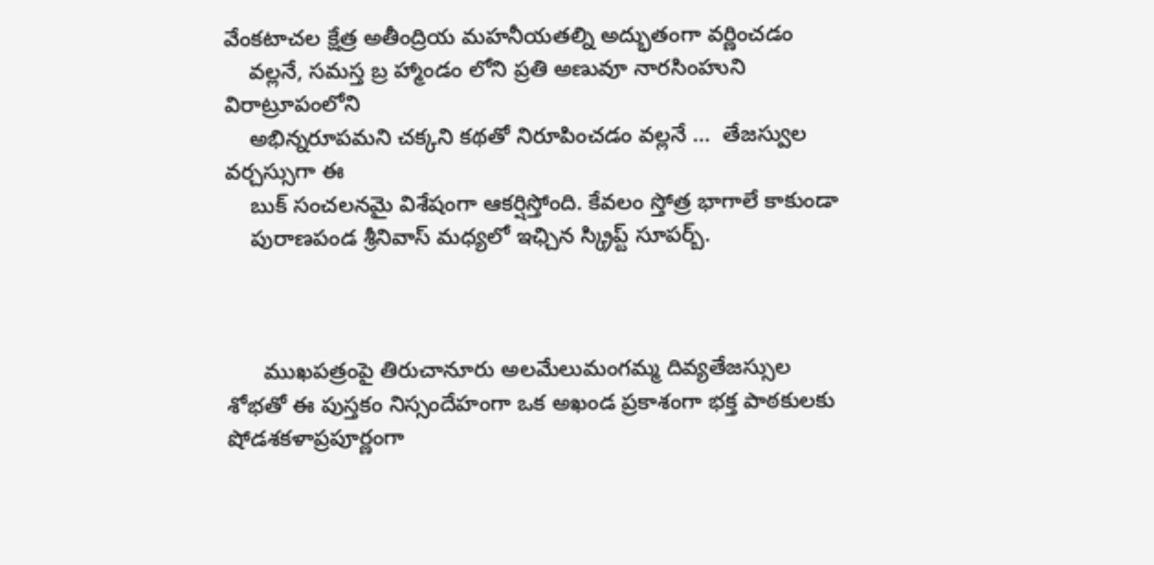వేంకటాచల క్షేత్ర అతీంద్రియ మహనీయతల్ని అద్భుతంగా వర్ణించడం
    వల్లనే, సమస్త బ్ర హ్మాండం లోని ప్రతి అణువూ నారసింహుని విరాట్రూపంలోని
    అభిన్నరూపమని చక్కని కథతో నిరూపించడం వల్లనే …  తేజస్వుల వర్చస్సుగా ఈ
    బుక్ సంచలనమై విశేషంగా ఆకర్షిస్తోంది. కేవలం స్తోత్ర భాగాలే కాకుండా
    పురాణపండ శ్రీనివాస్ మధ్యలో ఇఛ్చిన స్క్రిప్ట్ సూపర్బ్.



      ముఖపత్రంపై తిరుచానూరు అలమేలుమంగమ్మ దివ్యతేజస్సుల శోభతో ఈ పుస్తకం నిస్సందేహంగా ఒక అఖండ ప్రకాశంగా భక్త పాఠకులకు షోడశకళాప్రపూర్ణంగా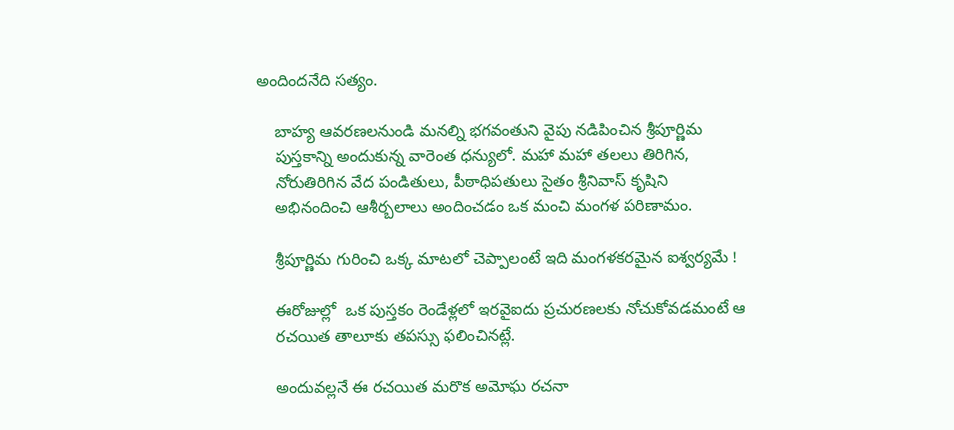అందిందనేది సత్యం.

    బాహ్య ఆవరణలనుండి మనల్ని భగవంతుని వైపు నడిపించిన శ్రీపూర్ణిమ
    పుస్తకాన్ని అందుకున్న వారెంత ధన్యులో. మహా మహా తలలు తిరిగిన,
    నోరుతిరిగిన వేద పండితులు, పీఠాధిపతులు సైతం శ్రీనివాస్ కృషిని
    అభినందించి ఆశీర్బలాలు అందించడం ఒక మంచి మంగళ పరిణామం.

    శ్రీపూర్ణిమ గురించి ఒక్క మాటలో చెప్పాలంటే ఇది మంగళకరమైన ఐశ్వర్యమే !

    ఈరోజుల్లో  ఒక పుస్తకం రెండేళ్లలో ఇరవైఐదు ప్రచురణలకు నోచుకోవడమంటే ఆ
    రచయిత తాలూకు తపస్సు ఫలించినట్లే.

    అందువల్లనే ఈ రచయిత మరొక అమోఘ రచనా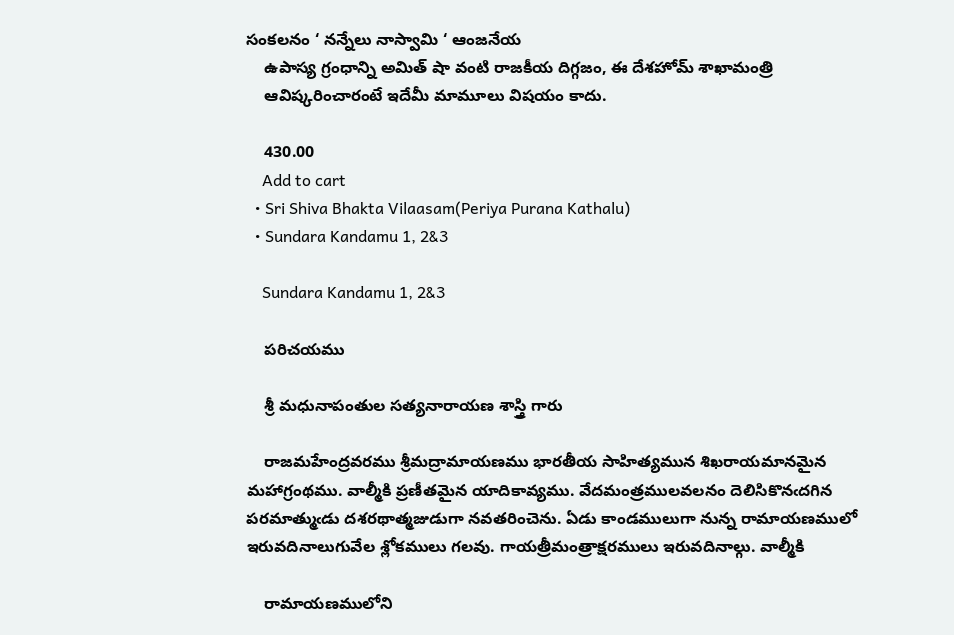సంకలనం ‘ నన్నేలు నాస్వామి ‘ ఆంజనేయ
    ఉపాస్య గ్రంధాన్ని అమిత్ షా వంటి రాజకీయ దిగ్గజం, ఈ దేశహోమ్ శాఖామంత్రి
    ఆవిష్కరించారంటే ఇదేమీ మామూలు విషయం కాదు.

    430.00
    Add to cart
  • Sri Shiva Bhakta Vilaasam(Periya Purana Kathalu)
  • Sundara Kandamu 1, 2&3

    Sundara Kandamu 1, 2&3

    పరిచయము

    శ్రీ మధునాపంతుల సత్యనారాయణ శాస్త్రి గారు

    రాజమహేంద్రవరము శ్రీమద్రామాయణము భారతీయ సాహిత్యమున శిఖరాయమానమైన మహాగ్రంథము. వాల్మీకి ప్రణీతమైన యాదికావ్యము. వేదమంత్రములవలనం దెలిసికొనఁదగిన పరమాత్ముఁడు దశరథాత్మజుడుగా నవతరించెను. ఏడు కాండములుగా నున్న రామాయణములో ఇరువదినాలుగువేల శ్లోకములు గలవు. గాయత్రీమంత్రాక్షరములు ఇరువదినాల్గు. వాల్మీకి

    రామాయణములోని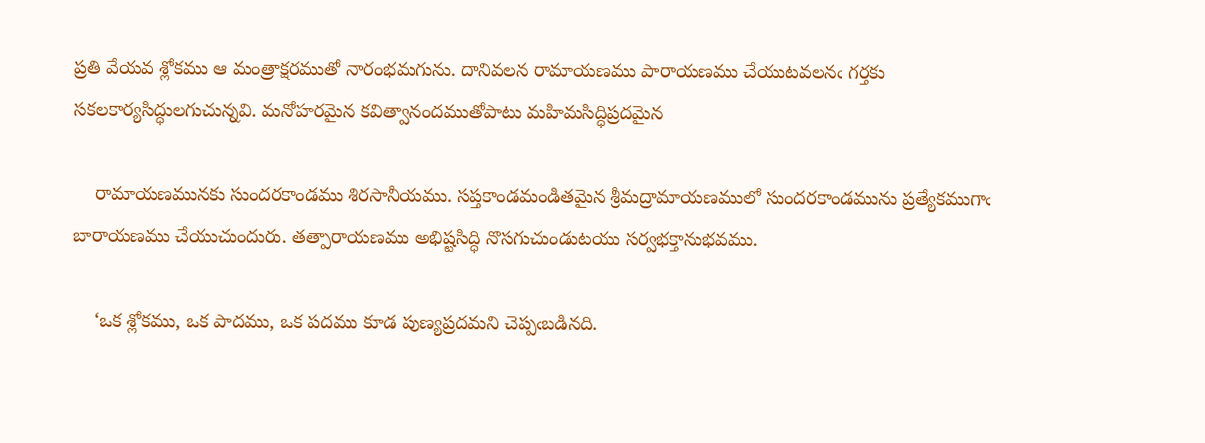ప్రతి వేయవ శ్లోకము ఆ మంత్రాక్షరముతో నారంభమగును. దానివలన రామాయణము పారాయణము చేయుటవలనఁ గర్తకు సకలకార్యసిద్ధులగుచున్నవి. మనోహరమైన కవిత్వానందముతోపాటు మహిమసిద్ధిప్రదమైన

    రామాయణమునకు సుందరకాండము శిరసానీయము. సప్తకాండమండితమైన శ్రీమద్రామాయణములో సుందరకాండమును ప్రత్యేకముగాఁ బారాయణము చేయుచుందురు. తత్పారాయణము అభిష్టసిద్ధి నొసగుచుండుటయు సర్వభక్తానుభవము.

    ‘ఒక శ్లోకము, ఒక పాదము, ఒక పదము కూడ పుణ్యప్రదమని చెప్పఁబడినది.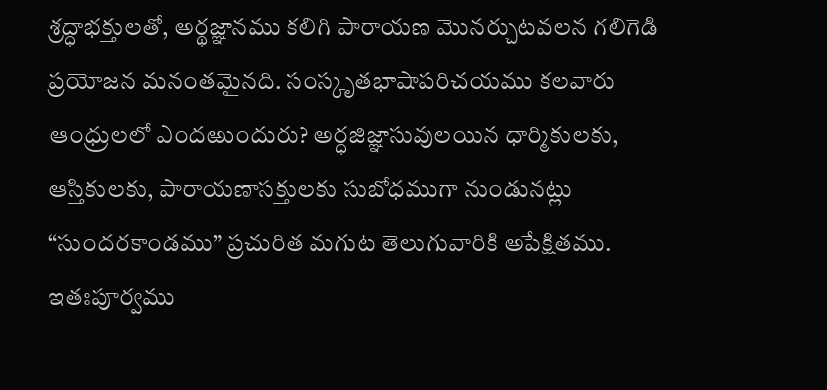శ్రద్ధాభక్తులతో, అర్థజ్ఞానము కలిగి పారాయణ మొనర్చుటవలన గలిగెడి ప్రయోజన మనంతమైనది. సంస్కృతభాషాపరిచయము కలవారు ఆంధ్రులలో ఎందఱుందురు? అర్ధజిజ్ఞాసువులయిన ధార్మికులకు, ఆస్తికులకు, పారాయణాసక్తులకు సుబోధముగా నుండునట్లు “సుందరకాండము” ప్రచురిత మగుట తెలుగువారికి అపేక్షితము. ఇతఃపూర్వము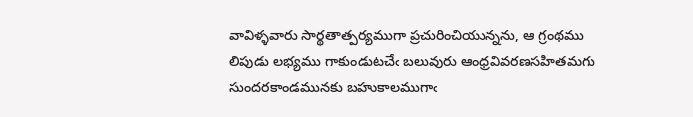వావిళ్ళవారు సార్థతాత్పర్యముగా ప్రచురించియున్నను, ఆ గ్రంథము లిపుడు లభ్యము గాకుండుటచేఁ బలువురు ఆంధ్రవివరణసహితమగు సుందరకాండమునకు బహుకాలముగాఁ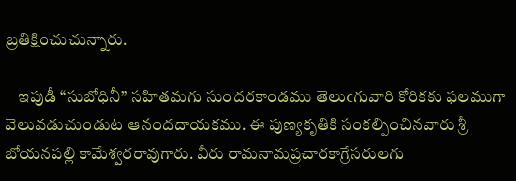బ్రతిక్షించుచున్నారు.

    ఇపుడీ “సుబోధినీ” సహితమగు సుందరకాండము తెలుఁగువారి కోరికకు ఫలముగా వెలువడుచుండుట ఆనందదాయకము. ఈ పుణ్యకృతికి సంకల్పించినవారు శ్రీ బోయనపల్లి కామేశ్వరరావుగారు. వీరు రామనామప్రచారకాగ్రేసరులగు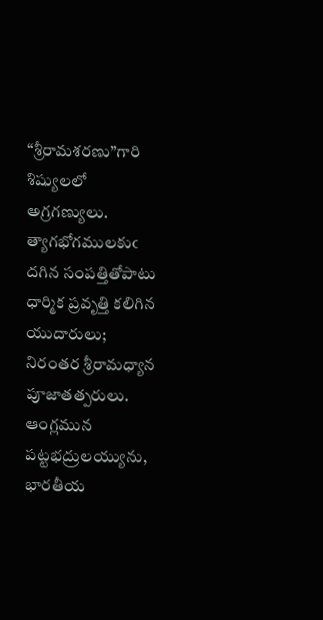“శ్రీరామశరణు”గారి శిష్యులలో అగ్రగణ్యులు. త్యాగభోగములకుఁ దగిన సంపత్తితోపాటు ధార్మిక ప్రవృత్తి కలిగిన యుదారులు; నిరంతర శ్రీరామధ్యాన పూజాతత్పరులు. ఆంగ్లమున పట్టభద్రులయ్యును, భారతీయ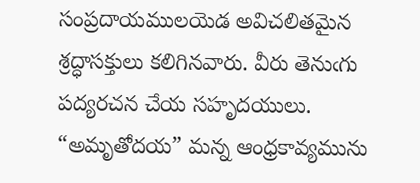సంప్రదాయములయెడ అవిచలితమైన శ్రద్ధాసక్తులు కలిగినవారు. వీరు తెనుఁగు పద్యరచన చేయ సహృదయులు. “అమృతోదయ” మన్న ఆంధ్రకావ్యమును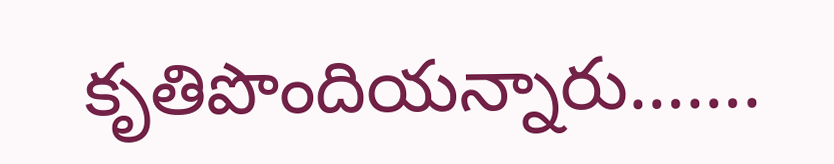కృతిపొందియన్నారు…….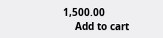1,500.00
    Add to cart